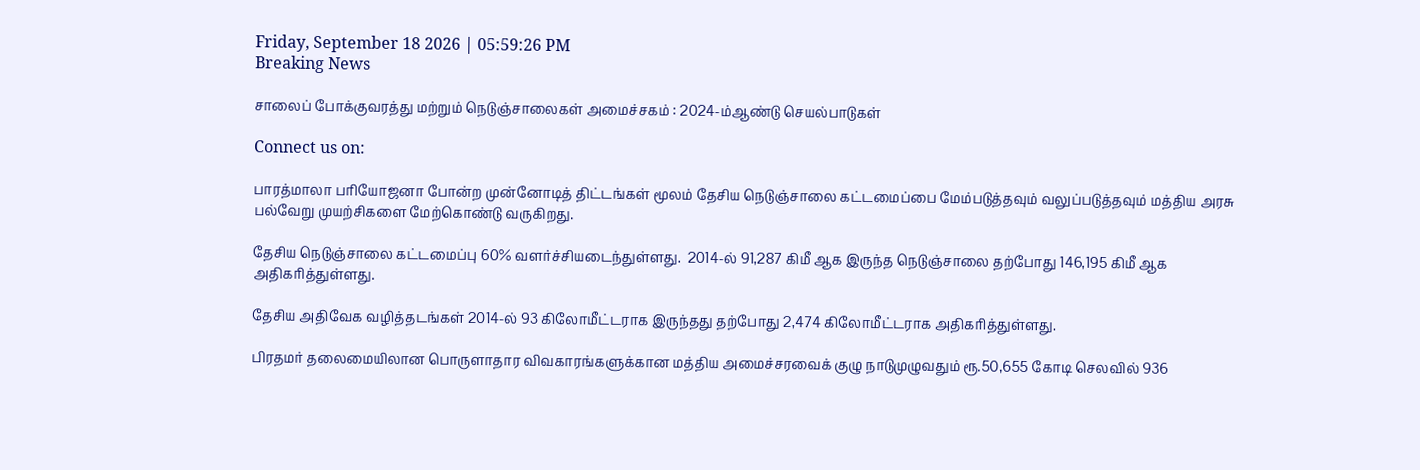Friday, September 18 2026 | 05:59:26 PM
Breaking News

சாலைப் போக்குவரத்து மற்றும் நெடுஞ்சாலைகள் அமைச்சகம் : 2024-ம்ஆண்டு செயல்பாடுகள்

Connect us on:

பாரத்மாலா பரியோஜனா போன்ற முன்னோடித் திட்டங்கள் மூலம் தேசிய நெடுஞ்சாலை கட்டமைப்பை மேம்படுத்தவும் வலுப்படுத்தவும் மத்திய அரசு பல்வேறு முயற்சிகளை மேற்கொண்டு வருகிறது.

தேசிய நெடுஞ்சாலை கட்டமைப்பு 60% வளர்ச்சியடைந்துள்ளது.  2014-ல் 91,287 கிமீ ஆக இருந்த நெடுஞ்சாலை தற்போது 146,195 கிமீ ஆக அதிகரித்துள்ளது.

தேசிய அதிவேக வழித்தடங்கள் 2014-ல் 93 கிலோமீட்டராக இருந்தது தற்போது 2,474 கிலோமீட்டராக அதிகரித்துள்ளது.

பிரதமர் தலைமையிலான பொருளாதார விவகாரங்களுக்கான மத்திய அமைச்சரவைக் குழு நாடுமுழுவதும் ரூ.50,655 கோடி செலவில் 936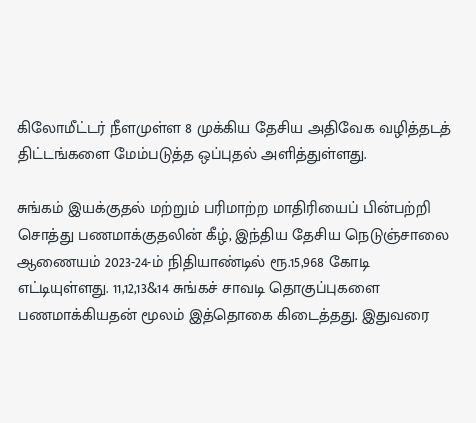கிலோமீட்டர் நீளமுள்ள 8 முக்கிய தேசிய அதிவேக வழித்தடத் திட்டங்களை மேம்படுத்த ஒப்புதல் அளித்துள்ளது.

சுங்கம் இயக்குதல் மற்றும் பரிமாற்ற மாதிரியைப் பின்பற்றி சொத்து பணமாக்குதலின் கீழ், இந்திய தேசிய நெடுஞ்சாலை ஆணையம் 2023-24-ம் நிதியாண்டில் ரூ.15,968 கோடி எட்டியுள்ளது. 11,12,13&14 சுங்கச் சாவடி தொகுப்புகளை பணமாக்கியதன் மூலம் இத்தொகை கிடைத்தது. இதுவரை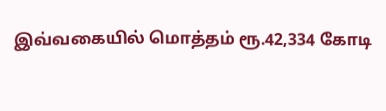இவ்வகையில் மொத்தம் ரூ.42,334 கோடி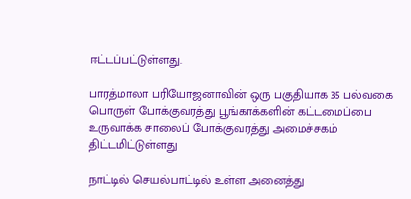ஈட்டப்பட்டுள்ளது.

பாரத்மாலா பரியோஜனாவின் ஒரு பகுதியாக 35 பல்வகை  பொருள் போக்குவரத்து பூங்காக்களின் கட்டமைப்பை உருவாக்க சாலைப் போக்குவரத்து அமைச்சகம் திட்டமிட்டுள்ளது

நாட்டில் செயல்பாட்டில் உள்ள அனைத்து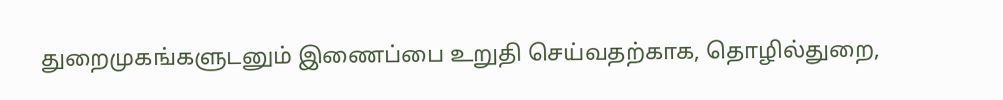துறைமுகங்களுடனும் இணைப்பை உறுதி செய்வதற்காக, தொழில்துறை,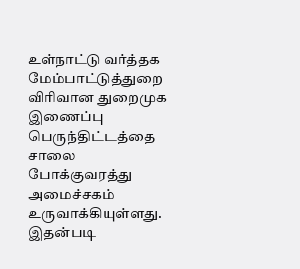உள்நாட்டு வர்த்தக மேம்பாட்டுத்துறை விரிவான துறைமுக இணைப்பு பெருந்திட்டத்தை சாலை போக்குவரத்து அமைச்சகம் உருவாக்கியுள்ளது. இதன்படி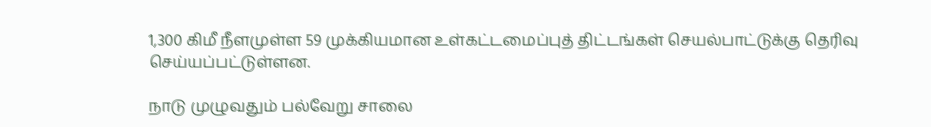1,300 கிமீ நீளமுள்ள 59 முக்கியமான உள்கட்டமைப்புத் திட்டங்கள் செயல்பாட்டுக்கு தெரிவு செய்யப்பட்டுள்ளன.

நாடு முழுவதும் பல்வேறு சாலை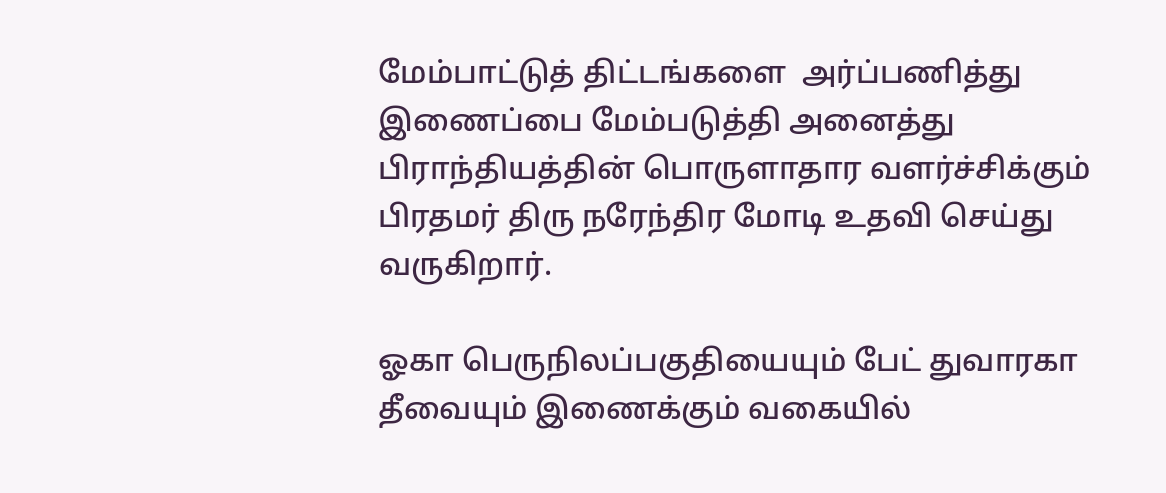மேம்பாட்டுத் திட்டங்களை  அர்ப்பணித்து இணைப்பை மேம்படுத்தி அனைத்து பிராந்தியத்தின் பொருளாதார வளர்ச்சிக்கும் பிரதமர் திரு நரேந்திர மோடி உதவி செய்து வருகிறார்.

ஓகா பெருநிலப்பகுதியையும் பேட் துவாரகா தீவையும் இணைக்கும் வகையில்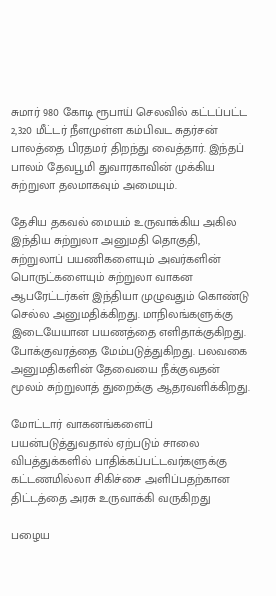சுமார் 980 கோடி ரூபாய் செலவில் கட்டப்பட்ட 2,320 மீட்டர் நீளமுள்ள கம்பிவட சுதர்சன் பாலத்தை பிரதமர் திறந்து வைத்தார். இந்தப் பாலம் தேவபூமி துவாரகாவின் முக்கிய சுற்றுலா தலமாகவும் அமையும்.

தேசிய தகவல் மையம் உருவாக்கிய அகில இந்திய சுற்றுலா அனுமதி தொகுதி, சுற்றுலாப் பயணிகளையும் அவர்களின் பொருட்களையும் சுற்றுலா வாகன ஆபரேட்டர்கள் இந்தியா முழுவதும் கொண்டு செல்ல அனுமதிக்கிறது. மாநிலங்களுக்கு இடையேயான பயணத்தை எளிதாக்குகிறது. போக்குவரத்தை மேம்படுத்துகிறது. பலவகை அனுமதிகளின் தேவையை நீக்குவதன் மூலம் சுற்றுலாத் துறைக்கு ஆதரவளிக்கிறது.

மோட்டார் வாகனங்களைப் பயன்படுத்துவதால் ஏற்படும் சாலை விபத்துக்களில் பாதிக்கப்பட்டவர்களுக்கு கட்டணமில்லா சிகிச்சை அளிப்பதற்கான திட்டத்தை அரசு உருவாக்கி வருகிறது

பழைய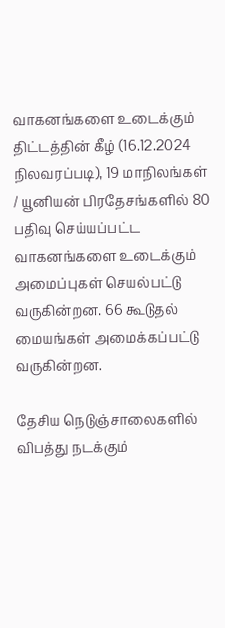வாகனங்களை உடைக்கும் திட்டத்தின் கீழ் (16.12.2024 நிலவரப்படி), 19 மாநிலங்கள் / யூனியன் பிரதேசங்களில் 80 பதிவு செய்யப்பட்ட வாகனங்களை உடைக்கும் அமைப்புகள் செயல்பட்டு வருகின்றன. 66 கூடுதல் மையங்கள் அமைக்கப்பட்டு வருகின்றன.

தேசிய நெடுஞ்சாலைகளில் விபத்து நடக்கும்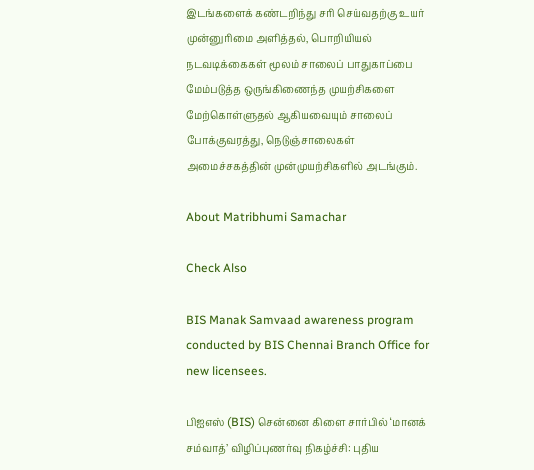இடங்களைக் கண்டறிந்து சரி செய்வதற்கு உயர் முன்னுரிமை அளித்தல், பொறியியல் நடவடிக்கைகள் மூலம் சாலைப் பாதுகாப்பை மேம்படுத்த ஒருங்கிணைந்த முயற்சிகளை மேற்கொள்ளுதல் ஆகியவையும் சாலைப் போக்குவரத்து, நெடுஞ்சாலைகள் அமைச்சகத்தின் முன்முயற்சிகளில் அடங்கும்.

About Matribhumi Samachar

Check Also

BIS Manak Samvaad awareness program conducted by BIS Chennai Branch Office for new licensees.

பிஐஎஸ் (BIS) சென்னை கிளை சார்பில் ‘மானக் சம்வாத்’ விழிப்புணர்வு நிகழ்ச்சி: புதிய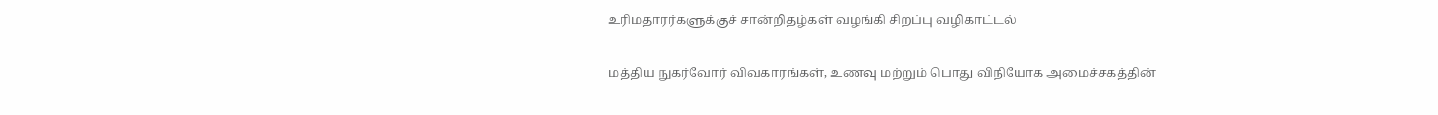உரிமதாரர்களுக்குச் சான்றிதழ்கள் வழங்கி சிறப்பு வழிகாட்டல்

மத்திய நுகர்வோர் விவகாரங்கள், உணவு மற்றும் பொது விநியோக அமைச்சகத்தின்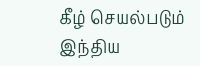கீழ் செயல்படும் இந்திய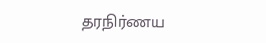தரநிர்ணய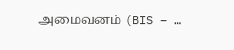அமைவனம் (BIS – …